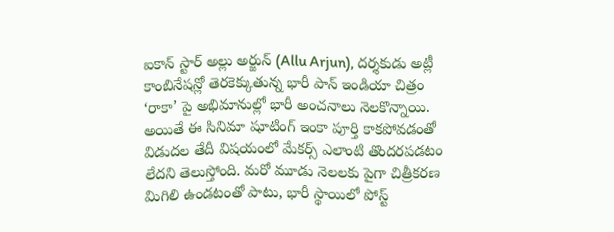ఐకాన్ స్టార్ అల్లు అర్జున్ (Allu Arjun), దర్శకుడు అట్లీ కాంబినేషన్లో తెరకెక్కుతున్న భారీ పాన్ ఇండియా చిత్రం ‘రాకా’ పై అభిమానుల్లో భారీ అంచనాలు నెలకొన్నాయి. అయితే ఈ సినిమా షూటింగ్ ఇంకా పూర్తి కాకపోవడంతో విడుదల తేదీ విషయంలో మేకర్స్ ఎలాంటి తొందరపడటం లేదని తెలుస్తోంది. మరో మూడు నెలలకు పైగా చిత్రీకరణ మిగిలి ఉండటంతో పాటు, భారీ స్థాయిలో పోస్ట్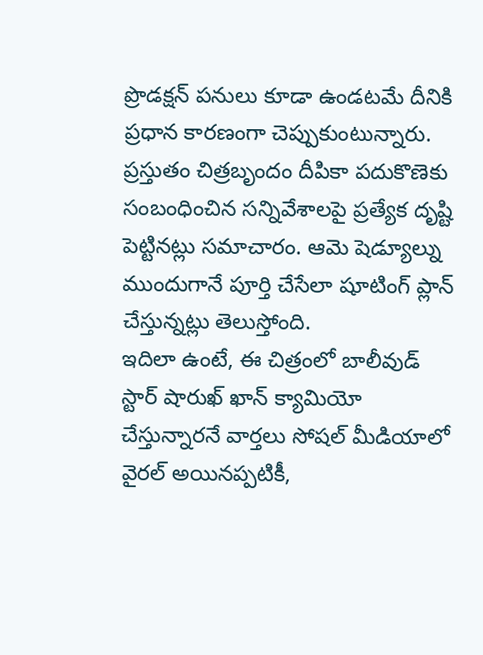ప్రొడక్షన్ పనులు కూడా ఉండటమే దీనికి ప్రధాన కారణంగా చెప్పుకుంటున్నారు.
ప్రస్తుతం చిత్రబృందం దీపికా పదుకొణెకు సంబంధించిన సన్నివేశాలపై ప్రత్యేక దృష్టి పెట్టినట్లు సమాచారం. ఆమె షెడ్యూల్ను ముందుగానే పూర్తి చేసేలా షూటింగ్ ప్లాన్ చేస్తున్నట్లు తెలుస్తోంది.
ఇదిలా ఉంటే, ఈ చిత్రంలో బాలీవుడ్ స్టార్ షారుఖ్ ఖాన్ క్యామియో చేస్తున్నారనే వార్తలు సోషల్ మీడియాలో వైరల్ అయినప్పటికీ,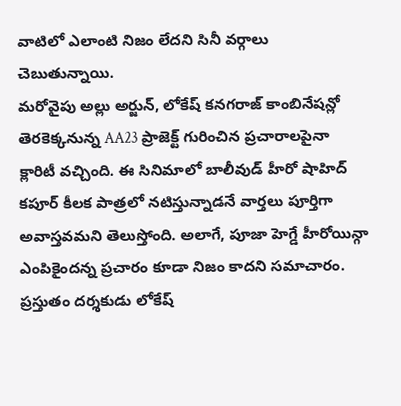వాటిలో ఎలాంటి నిజం లేదని సినీ వర్గాలు చెబుతున్నాయి.
మరోవైపు అల్లు అర్జున్, లోకేష్ కనగరాజ్ కాంబినేషన్లో తెరకెక్కనున్న AA23 ప్రాజెక్ట్ గురించిన ప్రచారాలపైనా క్లారిటీ వచ్చింది. ఈ సినిమాలో బాలీవుడ్ హీరో షాహిద్ కపూర్ కీలక పాత్రలో నటిస్తున్నాడనే వార్తలు పూర్తిగా అవాస్తవమని తెలుస్తోంది. అలాగే, పూజా హెగ్డే హీరోయిన్గా ఎంపికైందన్న ప్రచారం కూడా నిజం కాదని సమాచారం.
ప్రస్తుతం దర్శకుడు లోకేష్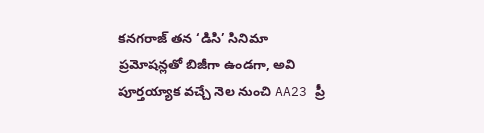కనగరాజ్ తన ‘డిసి’ సినిమా ప్రమోషన్లతో బిజీగా ఉండగా, అవి పూర్తయ్యాక వచ్చే నెల నుంచి AA23 ప్రీ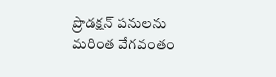ప్రొడక్షన్ పనులను మరింత వేగవంతం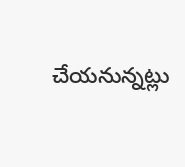చేయనున్నట్లు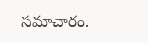సమాచారం.